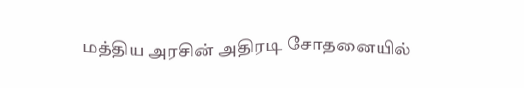மத்திய அரசின் அதிரடி சோதனையில்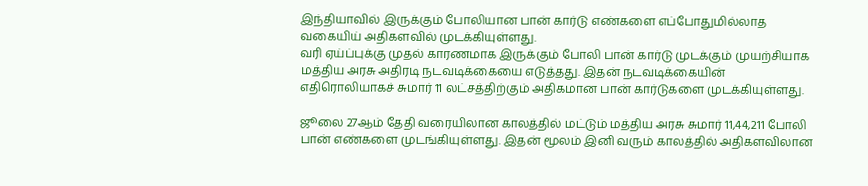இந்தியாவில் இருக்கும் போலியான பான் கார்டு எண்களை எப்போதுமில்லாத வகையிய் அதிகளவில் முடக்கியுள்ளது.
வரி ஏய்ப்புக்கு முதல் காரணமாக இருக்கும் போலி பான் கார்டு முடக்கும் முயற்சியாக மத்திய அரசு அதிரடி நடவடிக்கையை எடுத்தது. இதன் நடவடிக்கையின் எதிரொலியாகச் சுமார் 11 லட்சத்திற்கும் அதிகமான பான் கார்டுகளை முடக்கியுள்ளது.

ஜூலை 27ஆம் தேதி வரையிலான காலத்தில் மட்டும் மத்திய அரசு சுமார் 11,44,211 போலி பான் எண்களை முடங்கியுள்ளது. இதன் மூலம் இனி வரும் காலத்தில் அதிகளவிலான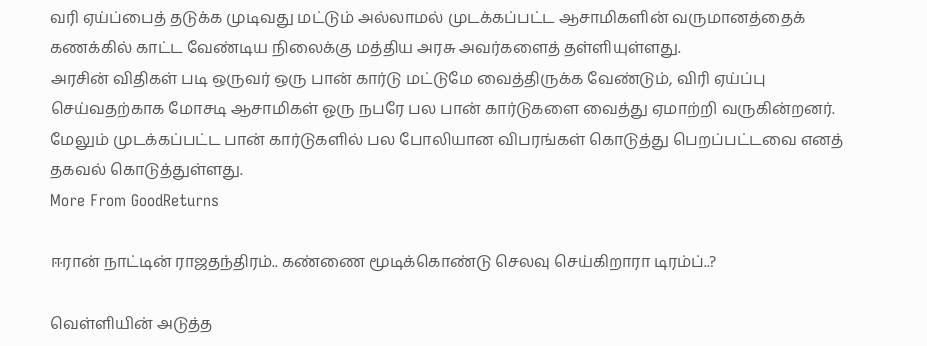வரி ஏய்ப்பைத் தடுக்க முடிவது மட்டும் அல்லாமல் முடக்கப்பட்ட ஆசாமிகளின் வருமானத்தைக் கணக்கில் காட்ட வேண்டிய நிலைக்கு மத்திய அரசு அவர்களைத் தள்ளியுள்ளது.
அரசின் விதிகள் படி ஒருவர் ஒரு பான் கார்டு மட்டுமே வைத்திருக்க வேண்டும், விரி ஏய்ப்பு செய்வதற்காக மோசடி ஆசாமிகள் ஓரு நபரே பல பான் கார்டுகளை வைத்து ஏமாற்றி வருகின்றனர்.
மேலும் முடக்கப்பட்ட பான் கார்டுகளில் பல போலியான விபரங்கள் கொடுத்து பெறப்பட்டவை எனத் தகவல் கொடுத்துள்ளது.
More From GoodReturns

ஈரான் நாட்டின் ராஜதந்திரம்.. கண்ணை மூடிக்கொண்டு செலவு செய்கிறாரா டிரம்ப்..?

வெள்ளியின் அடுத்த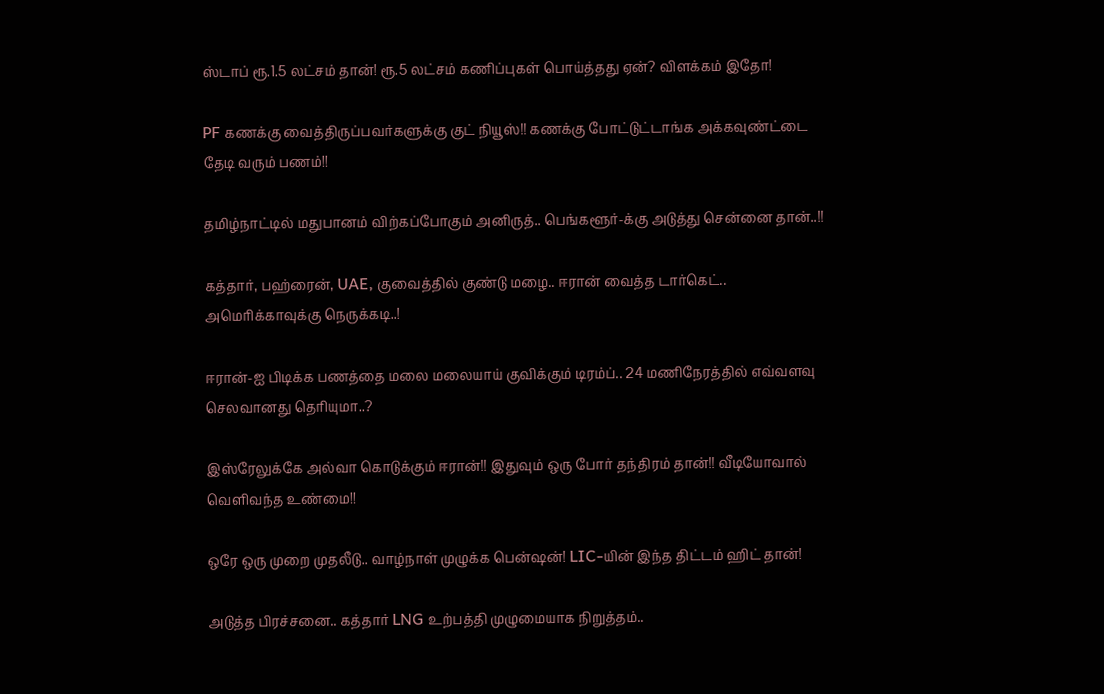ஸ்டாப் ரூ.1.5 லட்சம் தான்! ரூ.5 லட்சம் கணிப்புகள் பொய்த்தது ஏன்? விளக்கம் இதோ!

PF கணக்கு வைத்திருப்பவர்களுக்கு குட் நியூஸ்!! கணக்கு போட்டுட்டாங்க அக்கவுண்ட்டை தேடி வரும் பணம்!!

தமிழ்நாட்டில் மதுபானம் விற்கப்போகும் அனிருத்.. பெங்களூர்-க்கு அடுத்து சென்னை தான்..!!

கத்தார், பஹ்ரைன், UAE, குவைத்தில் குண்டு மழை.. ஈரான் வைத்த டார்கெட்.. அமெரிக்காவுக்கு நெருக்கடி..!

ஈரான்-ஐ பிடிக்க பணத்தை மலை மலையாய் குவிக்கும் டிரம்ப்.. 24 மணிநேரத்தில் எவ்வளவு செலவானது தெரியுமா..?

இஸ்ரேலுக்கே அல்வா கொடுக்கும் ஈரான்!! இதுவும் ஒரு போர் தந்திரம் தான்!! வீடியோவால் வெளிவந்த உண்மை!!

ஒரே ஒரு முறை முதலீடு.. வாழ்நாள் முழுக்க பென்ஷன்! LIC-யின் இந்த திட்டம் ஹிட் தான்!

அடுத்த பிரச்சனை.. கத்தார் LNG உற்பத்தி முழுமையாக நிறுத்தம்..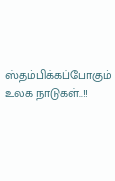ஸ்தம்பிக்கப்போகும் உலக நாடுகள்..!!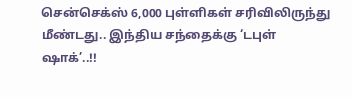சென்செக்ஸ் 6,000 புள்ளிகள் சரிவிலிருந்து மீண்டது.. இந்திய சந்தைக்கு ‘டபுள் ஷாக்’..!!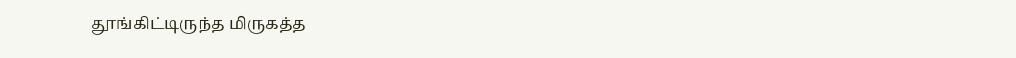தூங்கிட்டிருந்த மிருகத்த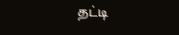தட்டி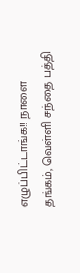எழுப்பிட்டாங்க!! நாளை தங்கம், வெள்ளி சந்தை பத்தி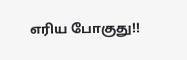எரிய போகுது!!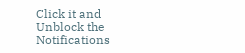Click it and Unblock the Notifications